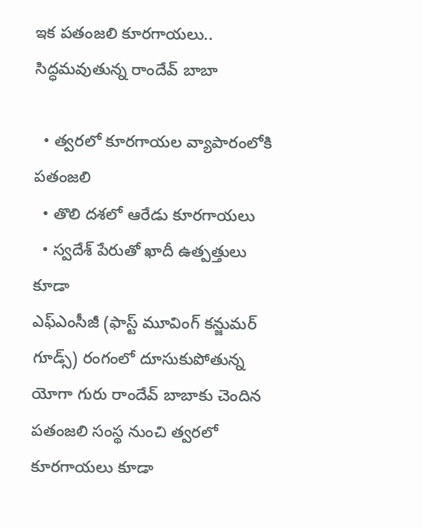ఇక పతంజలి కూరగాయలు.. సిద్ధమవుతున్న రాందేవ్ బాబా

  • త్వరలో కూరగాయల వ్యాపారంలోకి పతంజలి
  • తొలి దశలో ఆరేడు కూరగాయలు
  • స్వదేశ్ పేరుతో ఖాదీ ఉత్పత్తులు కూడా
ఎఫ్ఎంసీజీ (ఫాస్ట్ మూవింగ్ కన్జుమర్ గూడ్స్) రంగంలో దూసుకుపోతున్న యోగా గురు రాందేవ్ బాబాకు చెందిన పతంజలి సంస్థ నుంచి త్వరలో కూరగాయలు కూడా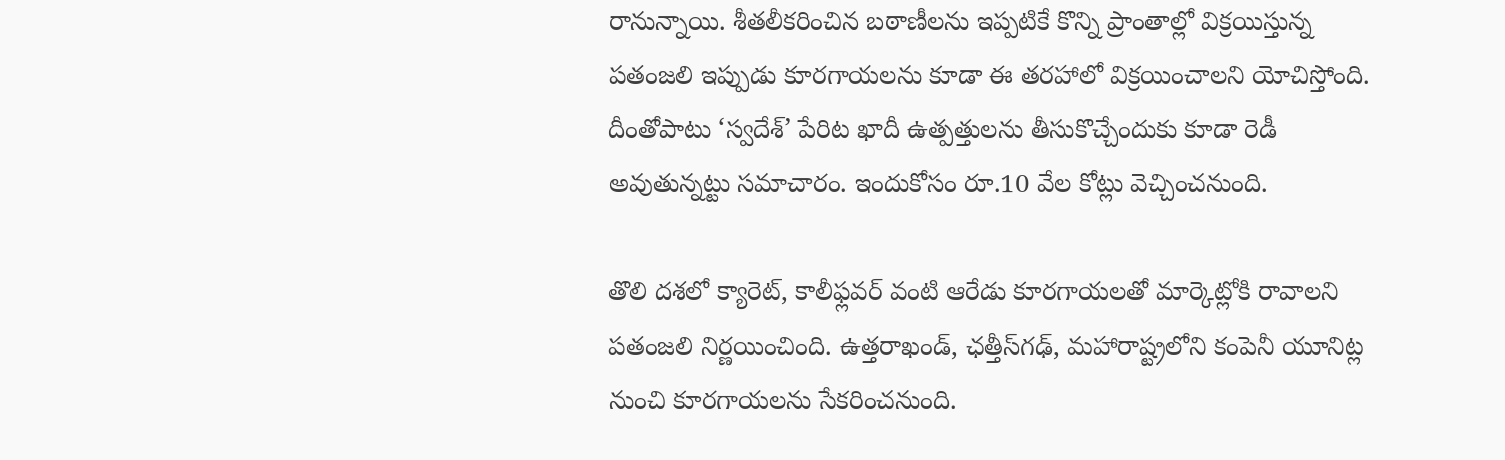రానున్నాయి. శీతలీకరించిన బఠాణీలను ఇప్పటికే కొన్ని ప్రాంతాల్లో విక్రయిస్తున్న పతంజలి ఇప్పుడు కూరగాయలను కూడా ఈ తరహాలో విక్రయించాలని యోచిస్తోంది. దీంతోపాటు ‘స్వదేశ్’ పేరిట ఖాదీ ఉత్పత్తులను తీసుకొచ్చేందుకు కూడా రెడీ అవుతున్నట్టు సమాచారం. ఇందుకోసం రూ.10 వేల కోట్లు వెచ్చించనుంది.

తొలి దశలో క్యారెట్, కాలీఫ్లవర్ వంటి ఆరేడు కూరగాయలతో మార్కెట్లోకి రావాలని పతంజలి నిర్ణయించింది. ఉత్తరాఖండ్‌, ఛత్తీస్‌గఢ్‌, మహారాష్ట్రలోని కంపెనీ యూనిట్ల నుంచి కూరగాయలను సేకరించనుంది.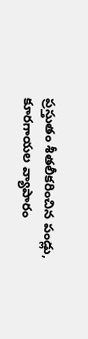ప్రస్తుతం శీతలీకరించిన పండ్లు, కూరగాయల వ్యాపారం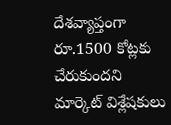దేశవ్యాప్తంగా రూ.1500 కోట్లకు చేరుకుందని మార్కెట్ విశ్లేషకులు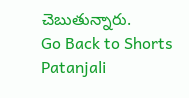చెబుతున్నారు.
Go Back to Shorts
Patanjali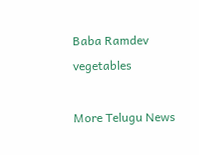Baba Ramdev
vegetables

More Telugu News